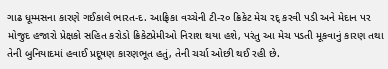ગાઢ ધૂમ્મસના કારણે ગઈકાલે ભારત-દ. આફ્રિકા વચ્ચેની ટી-ર૦ ક્રિકેટ મેચ રદ્ કરવી પડી અને મેદાન પર મોજુદ હજારો પ્રેક્ષકો સહિત કરોડો ક્રિકેટપ્રેમીઓ નિરાશ થયા હશે, પરંતુ આ મેચ પડતી મૂકવાનું કારણ તથા તેની બુનિયાદમાં હવાઈ પ્રદૂષણ કારણભૂત હતું, તેની ચર્ચા ઓછી થઈ રહી છે.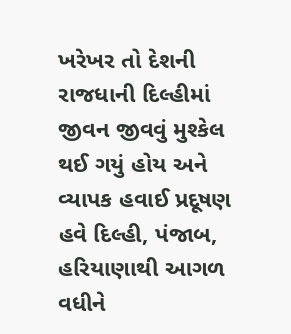ખરેખર તો દેશની રાજધાની દિલ્હીમાં જીવન જીવવું મુશ્કેલ થઈ ગયું હોય અને વ્યાપક હવાઈ પ્રદૂષણ હવે દિલ્હી, પંજાબ, હરિયાણાથી આગળ વધીને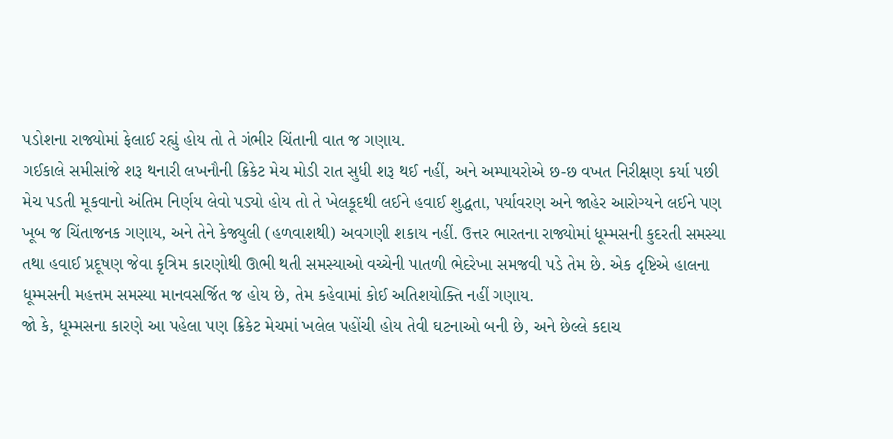પડોશના રાજ્યોમાં ફેલાઈ રહ્યું હોય તો તે ગંભીર ચિંતાની વાત જ ગણાય.
ગઈકાલે સમીસાંજે શરૂ થનારી લખનૌની ક્રિકેટ મેચ મોડી રાત સુધી શરૂ થઈ નહીં, અને અમ્પાયરોએ છ-છ વખત નિરીક્ષણ કર્યા પછી મેચ પડતી મૂકવાનો અંતિમ નિર્ણય લેવો પડ્યો હોય તો તે ખેલકૂદથી લઈને હવાઈ શુદ્ધતા, પર્યાવરણ અને જાહેર આરોગ્યને લઈને પણ ખૂબ જ ચિંતાજનક ગણાય, અને તેને કેજ્યુલી (હળવાશથી) અવગણી શકાય નહીં. ઉત્તર ભારતના રાજ્યોમાં ધૂમ્મસની કુદરતી સમસ્યા તથા હવાઈ પ્રદૂષણ જેવા કૃત્રિમ કારણોથી ઊભી થતી સમસ્યાઓ વચ્ચેની પાતળી ભેદરેખા સમજવી પડે તેમ છે. એક દૃષ્ટિએ હાલના ધૂમ્મસની મહત્તમ સમસ્યા માનવસર્જિત જ હોય છે, તેમ કહેવામાં કોઈ અતિશયોક્તિ નહીં ગણાય.
જો કે, ધૂમ્મસના કારણે આ પહેલા પણ ક્રિકેટ મેચમાં ખલેલ પહોંચી હોય તેવી ઘટનાઓ બની છે, અને છેલ્લે કદાચ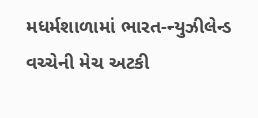મધર્મશાળામાં ભારત-ન્યુઝીલેન્ડ વચ્ચેની મેચ અટકી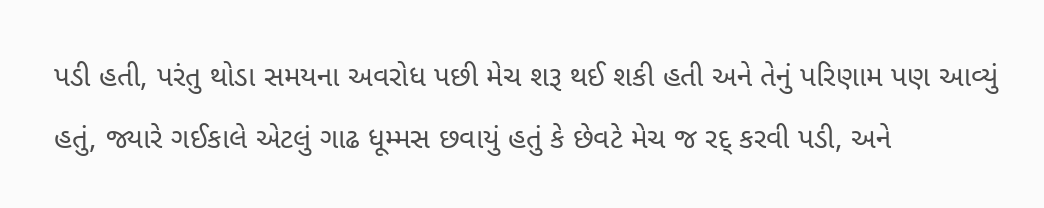પડી હતી, પરંતુ થોડા સમયના અવરોધ પછી મેચ શરૂ થઈ શકી હતી અને તેનું પરિણામ પણ આવ્યું હતું, જ્યારે ગઈકાલે એટલું ગાઢ ધૂમ્મસ છવાયું હતું કે છેવટે મેચ જ રદ્ કરવી પડી, અને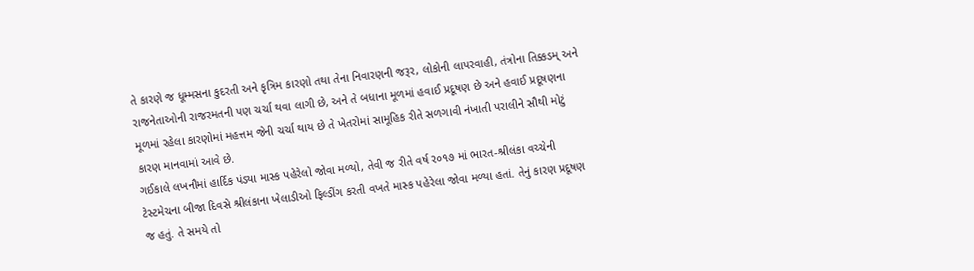તે કારણે જ ધૂમ્મસના કુદરતી અને કૃત્રિમ કારણો તથા તેના નિવારણની જરૂર, લોકોની લાપરવાહી, તંત્રોના તિક્કડમ્ અને રાજનેતાઓની રાજરમતની પણ ચર્ચા થવા લાગી છે, અને તે બધાના મૂળમાં હવાઈ પ્રદૂષણ છે અને હવાઈ પ્રદૂષણના મૂળમાં રહેલા કારણોમાં મહત્તમ જેની ચર્ચા થાય છે તે ખેતરોમાં સામૂહિક રીતે સળગાવી નંખાતી પરાલીને સૌથી મોટું કારણ માનવામાં આવે છે.
ગઈકાલે લખનૌમાં હાર્દિક પંડ્યા માસ્ક પહેરેલો જોવા મળ્યો, તેવી જ રીતે વર્ષ ર૦૧૭ માં ભારત-શ્રીલંકા વચ્ચેની ટેસ્ટમેચના બીજા દિવસે શ્રીલંકાના ખેલાડીઓ ફિલ્ડીંગ કરતી વખતે માસ્ક પહેરેલા જોવા મળ્યા હતાં. તેનું કારણ પ્રદૂષણ જ હતું. તે સમયે તો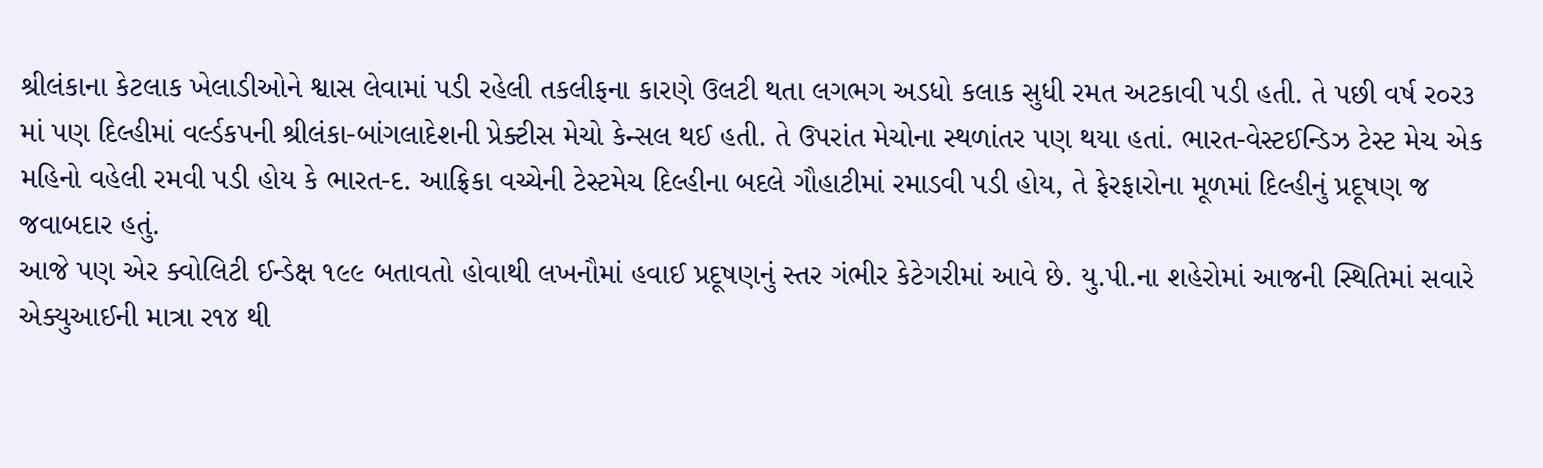શ્રીલંકાના કેટલાક ખેલાડીઓને શ્વાસ લેવામાં પડી રહેલી તકલીફના કારણે ઉલટી થતા લગભગ અડધો કલાક સુધી રમત અટકાવી પડી હતી. તે પછી વર્ષ ર૦ર૩ માં પણ દિલ્હીમાં વર્લ્ડકપની શ્રીલંકા-બાંગલાદેશની પ્રેક્ટીસ મેચો કેન્સલ થઈ હતી. તે ઉપરાંત મેચોના સ્થળાંતર પણ થયા હતાં. ભારત-વેસ્ટઈન્ડિઝ ટેસ્ટ મેચ એક મહિનો વહેલી રમવી પડી હોય કે ભારત-દ. આફ્રિકા વચ્ચેની ટેસ્ટમેચ દિલ્હીના બદલે ગૌહાટીમાં રમાડવી પડી હોય, તે ફેરફારોના મૂળમાં દિલ્હીનું પ્રદૂષણ જ જવાબદાર હતું.
આજે પણ એર ક્વોલિટી ઈન્ડેક્ષ ૧૯૯ બતાવતો હોવાથી લખનૌમાં હવાઈ પ્રદૂષણનું સ્તર ગંભીર કેટેગરીમાં આવે છે. યુ.પી.ના શહેરોમાં આજની સ્થિતિમાં સવારે એક્યુઆઈની માત્રા ર૧૪ થી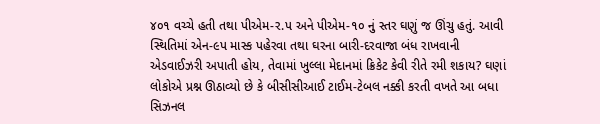૪૦૧ વચ્ચે હતી તથા પીએમ-ર.પ અને પીએમ-૧૦ નું સ્તર ઘણું જ ઊંચુ હતું. આવી સ્થિતિમાં એન-૯પ માસ્ક પહેરવા તથા ઘરના બારી-દરવાજા બંધ રાખવાની એડવાઈઝરી અપાતી હોય, તેવામાં ખુલ્લા મેદાનમાં ક્રિકેટ કેવી રીતે રમી શકાય? ઘણાં લોકોએ પ્રશ્ન ઊઠાવ્યો છે કે બીસીસીઆઈ ટાઈમ-ટેબલ નક્કી કરતી વખતે આ બધા સિઝનલ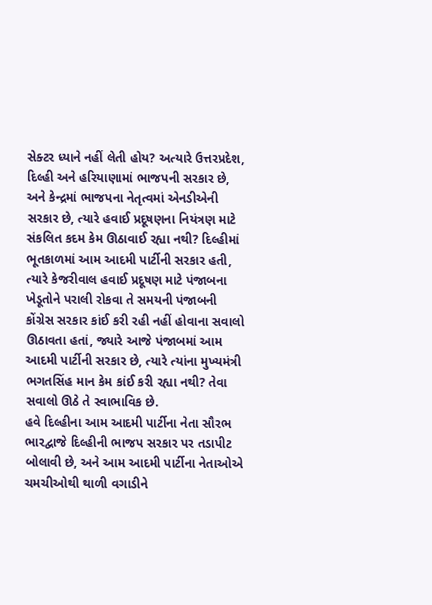સેક્ટર ધ્યાને નહીં લેતી હોય? અત્યારે ઉત્તરપ્રદેશ, દિલ્હી અને હરિયાણામાં ભાજપની સરકાર છે, અને કેન્દ્રમાં ભાજપના નેતૃત્વમાં એનડીએની સરકાર છે, ત્યારે હવાઈ પ્રદૂષણના નિયંત્રણ માટે સંકલિત કદમ કેમ ઊઠાવાઈ રહ્યા નથી? દિલ્હીમાં ભૂતકાળમાં આમ આદમી પાર્ટીની સરકાર હતી, ત્યારે કેજરીવાલ હવાઈ પ્રદૂષણ માટે પંજાબના ખેડૂતોને પરાલી રોકવા તે સમયની પંજાબની કોંગ્રેસ સરકાર કાંઈ કરી રહી નહીં હોવાના સવાલો ઊઠાવતા હતાં, જ્યારે આજે પંજાબમાં આમ આદમી પાર્ટીની સરકાર છે, ત્યારે ત્યાંના મુખ્યમંત્રી ભગતસિંહ માન કેમ કાંઈ કરી રહ્યા નથી? તેવા સવાલો ઊઠે તે સ્વાભાવિક છે.
હવે દિલ્હીના આમ આદમી પાર્ટીના નેતા સૌરભ ભારદ્વાજે દિલ્હીની ભાજપ સરકાર પર તડાપીટ બોલાવી છે, અને આમ આદમી પાર્ટીના નેતાઓએ ચમચીઓથી થાળી વગાડીને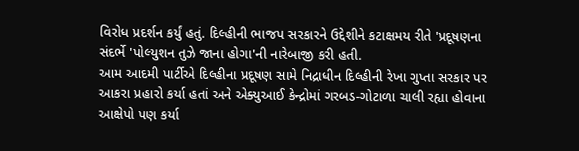વિરોધ પ્રદર્શન કર્યું હતું. દિલ્હીની ભાજપ સરકારને ઉદ્દેશીને કટાક્ષમય રીતે 'પ્રદૂષણના સંદર્ભે 'પોલ્યુશન તુઝે જાના હોગા'ની નારેબાજી કરી હતી.
આમ આદમી પાર્ટીએ દિલ્હીના પ્રદૂષણ સામે નિદ્રાધીન દિલ્હીની રેખા ગુપ્તા સરકાર પર આકરા પ્રહારો કર્યા હતાં અને એક્યુઆઈ કેન્દ્રોમાં ગરબડ-ગોટાળા ચાલી રહ્યા હોવાના આક્ષેપો પણ કર્યા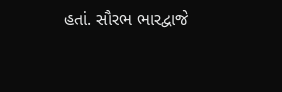હતાં. સૌરભ ભારદ્વાજે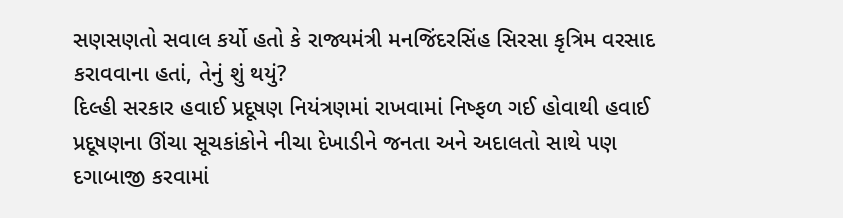સણસણતો સવાલ કર્યો હતો કે રાજ્યમંત્રી મનજિંદરસિંહ સિરસા કૃત્રિમ વરસાદ કરાવવાના હતાં, તેનું શું થયું?
દિલ્હી સરકાર હવાઈ પ્રદૂષણ નિયંત્રણમાં રાખવામાં નિષ્ફળ ગઈ હોવાથી હવાઈ પ્રદૂષણના ઊંચા સૂચકાંકોને નીચા દેખાડીને જનતા અને અદાલતો સાથે પણ દગાબાજી કરવામાં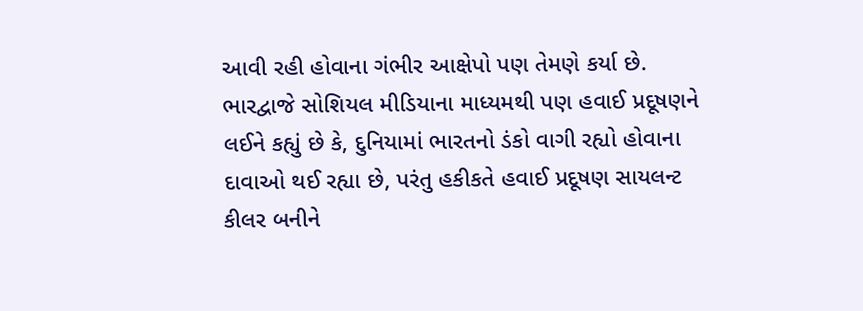આવી રહી હોવાના ગંભીર આક્ષેપો પણ તેમણે કર્યા છે.
ભારદ્વાજે સોશિયલ મીડિયાના માધ્યમથી પણ હવાઈ પ્રદૂષણને લઈને કહ્યું છે કે, દુનિયામાં ભારતનો ડંકો વાગી રહ્યો હોવાના દાવાઓ થઈ રહ્યા છે, પરંતુ હકીકતે હવાઈ પ્રદૂષણ સાયલન્ટ કીલર બનીને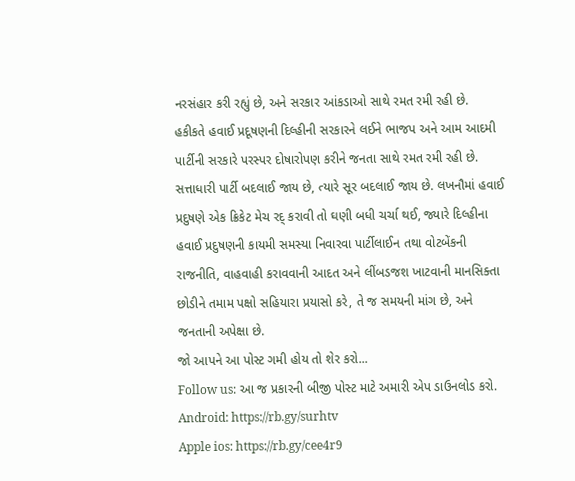નરસંહાર કરી રહ્યું છે, અને સરકાર આંકડાઓ સાથે રમત રમી રહી છે.
હકીકતે હવાઈ પ્રદૂષણની દિલ્હીની સરકારને લઈને ભાજપ અને આમ આદમી પાર્ટીની સરકારે પરસ્પર દોષારોપણ કરીને જનતા સાથે રમત રમી રહી છે. સત્તાધારી પાર્ટી બદલાઈ જાય છે, ત્યારે સૂર બદલાઈ જાય છે. લખનૌમાં હવાઈ પ્રદુષણે એક ક્રિકેટ મેચ રદ્ કરાવી તો ઘણી બધી ચર્ચા થઈ, જ્યારે દિલ્હીના હવાઈ પ્રદુષણની કાયમી સમસ્યા નિવારવા પાર્ટીલાઈન તથા વોટબેંકની રાજનીતિ, વાહવાહી કરાવવાની આદત અને લીંબડજશ ખાટવાની માનસિક્તા છોડીને તમામ પક્ષો સહિયારા પ્રયાસો કરે, તે જ સમયની માંગ છે, અને જનતાની અપેક્ષા છે.
જો આપને આ પોસ્ટ ગમી હોય તો શેર કરો...
Follow us: આ જ પ્રકારની બીજી પોસ્ટ માટે અમારી એપ ડાઉનલોડ કરો.
Android: https://rb.gy/surhtv
Apple ios: https://rb.gy/cee4r9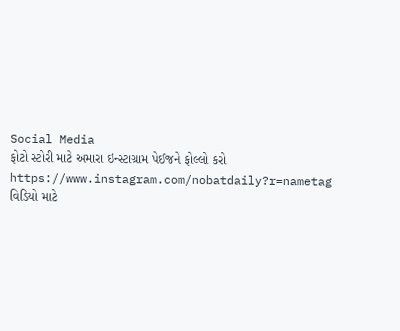Social Media
ફોટો સ્ટોરી માટે અમારા ઇન્સ્ટાગ્રામ પેઈજને ફોલ્લો કરો
https://www.instagram.com/nobatdaily?r=nametag
વિડિયો માટે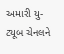અમારી યુ-ટ્યૂબ ચેનલને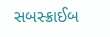સબસ્ક્રાઈબ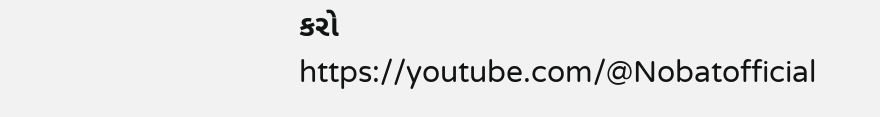કરો
https://youtube.com/@Nobatofficial